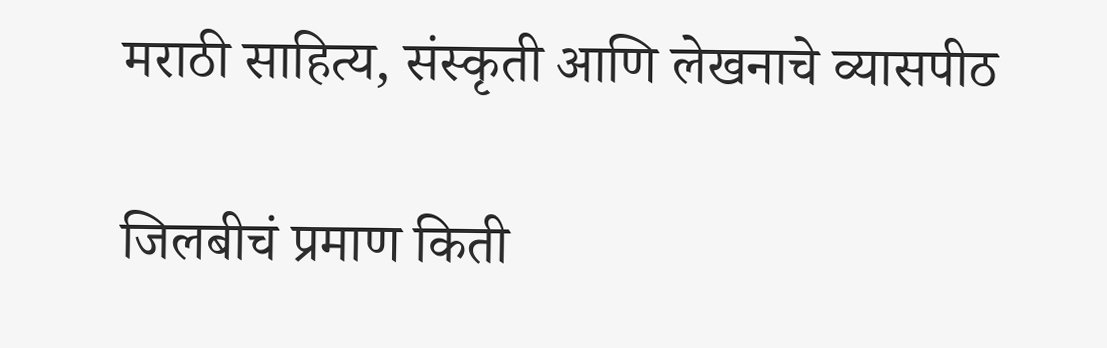मराठी साहित्य, संस्कृती आणि लेखनाचे व्यासपीठ

जिलबीचं प्रमाण किती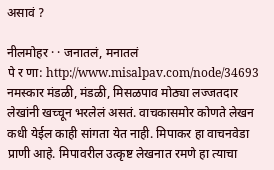असावं ?

नीलमोहर · · जनातलं, मनातलं
पे र णा: http://www.misalpav.com/node/34693 नमस्कार मंडळी, मंडळी, मिसळपाव मोठ्या लज्जतदार लेखांनी खच्चून भरलेलं असतं. वाचकासमोर कोणते लेखन कधी येईल काही सांगता येत नाही. मिपाकर हा वाचनवेडा प्राणी आहे. मिपावरील उत्कृष्ट लेखनात रमणे हा त्याचा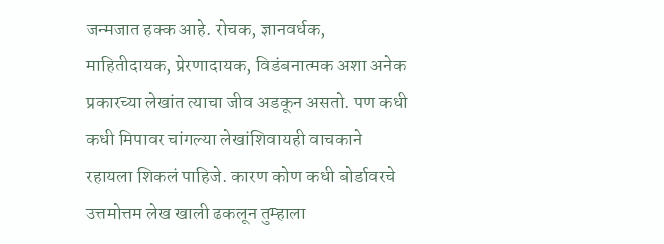जन्मजात हक्क आहे. रोचक, ज्ञानवर्धक, माहितीदायक, प्रेरणादायक, विडंबनात्मक अशा अनेक प्रकारच्या लेखांत त्याचा जीव अडकून असतो. पण कधी कधी मिपावर चांगल्या लेखांशिवायही वाचकाने रहायला शिकलं पाहिजे. कारण कोण कधी बोर्डावरचे उत्तमोत्तम लेख खाली ढकलून तुम्हाला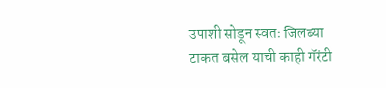उपाशी सोडून स्वतः जिलब्या टाकत बसेल याची काही गॅरंटी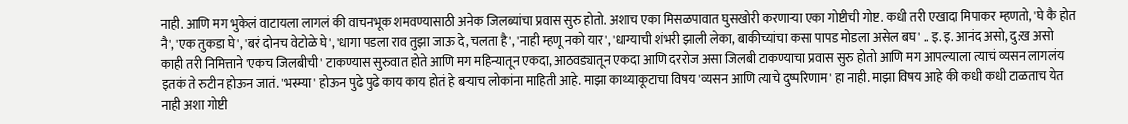नाही. आणि मग भुकेलं वाटायला लागलं की वाचनभूक शमवण्यासाठी अनेक जिलब्यांचा प्रवास सुरु होतो. अशाच एका मिसळपावात घुसखोरी करणार्‍या एका गोष्टीची गोष्ट. कधी तरी एखादा मिपाकर म्हणतो, 'घे कै होत नै', 'एक तुकडा घे', 'बरं दोनच वेटोळे घे', 'धागा पडला राव तुझा जाऊ दे, चलता है', 'नाही म्हणू नको यार', 'धाग्याची शंभरी झाली लेका, बाकीच्यांचा कसा पापड मोडला असेल बघ' .. इ. इ. आनंद असो, दु:ख असो काही तरी निमित्ताने 'एकच जिलबीची' टाकण्यास सुरुवात होते आणि मग महिन्यातून एकदा, आठवड्यातून एकदा आणि दररोज असा जिलबी टाकण्याचा प्रवास सुरु होतो आणि मग आपल्याला त्याचं व्यसन लागलंय इतकं ते रुटीन होऊन जातं. 'भस्म्या' होऊन पुढे पुढे काय काय होतं हे बर्‍याच लोकांना माहिती आहे. माझा काथ्याकूटाचा विषय 'व्यसन आणि त्याचे दुष्परिणाम' हा नाही. माझा विषय आहे की कधी कधी टाळताच येत नाही अशा गोष्टी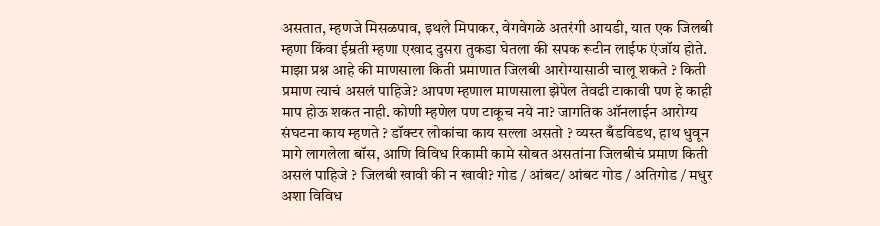असतात, म्हणजे मिसळपाव, इथले मिपाकर, वेगवेगळे अतरंगी आयडी, यात एक जिलबी म्हणा किंवा ईम्रती म्हणा एखाद दुसरा तुकडा घेतला की सपक रूटीन लाईफ एंजॉय होते. माझा प्रश्न आहे की माणसाला किती प्रमाणात जिलबी आरोग्यासाठी चालू शकते ? किती प्रमाण त्याचं असलं पाहिजे? आपण म्हणाल माणसाला झेपेल तेवढी टाकावी पण हे काही माप होऊ शकत नाही. कोणी म्हणेल पण टाकूच नये ना? जागतिक ऑनलाईन आरोग्य संघटना काय म्हणते ? डॉक्टर लोकांचा काय सल्ला असतो ? व्यस्त बँडविडथ, हाथ धुवून मागे लागलेला बॉस, आणि विविध रिकामी कामे सोबत असतांना जिलबीचं प्रमाण किती असलं पाहिजे ? जिलबी खावी की न खावी? गोड / आंबट/ आंबट गोड / अतिगोड / मधुर अशा विविध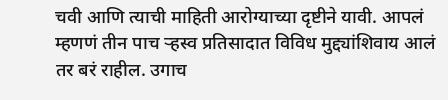चवी आणि त्याची माहिती आरोग्याच्या दृष्टीने यावी. आपलं म्हणणं तीन पाच र्‍हस्व प्रतिसादात विविध मुद्द्यांशिवाय आलं तर बरं राहील. उगाच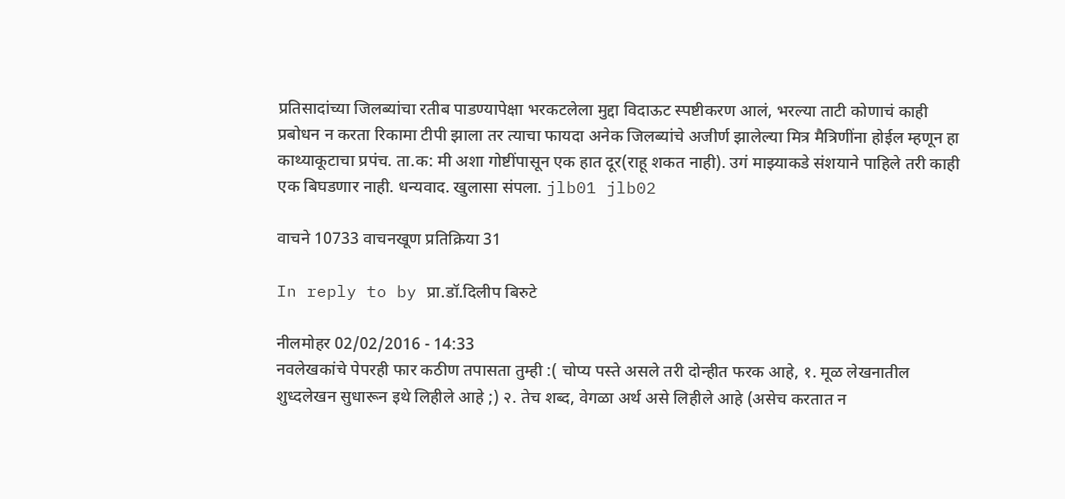प्रतिसादांच्या जिलब्यांचा रतीब पाडण्यापेक्षा भरकटलेला मुद्दा विदाऊट स्पष्टीकरण आलं, भरल्या ताटी कोणाचं काही प्रबोधन न करता रिकामा टीपी झाला तर त्याचा फायदा अनेक जिलब्यांचे अजीर्ण झालेल्या मित्र मैत्रिणींना होईल म्हणून हा काथ्याकूटाचा प्रपंच. ता.क: मी अशा गोष्टींपासून एक हात दूर(राहू शकत नाही). उगं माझ्याकडे संशयाने पाहिले तरी काही एक बिघडणार नाही. धन्यवाद. खुलासा संपला. jlb01 jlb02

वाचने 10733 वाचनखूण प्रतिक्रिया 31

In reply to by प्रा.डॉ.दिलीप बिरुटे

नीलमोहर 02/02/2016 - 14:33
नवलेखकांचे पेपरही फार कठीण तपासता तुम्ही :( चोप्य पस्ते असले तरी दोन्हीत फरक आहे, १. मूळ लेखनातील शुध्दलेखन सुधारून इथे लिहीले आहे ;) २. तेच शब्द, वेगळा अर्थ असे लिहीले आहे (असेच करतात न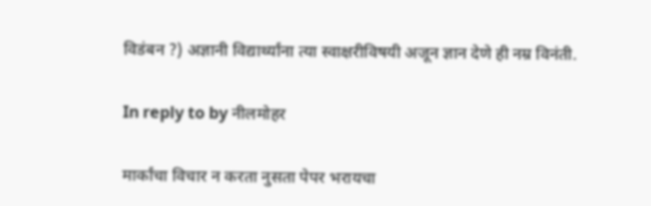विडंबन ?) अज्ञानी विद्यार्थ्यांना त्या स्वाक्षरीविषयी अजून ज्ञान देणे ही नम्र विनंती.

In reply to by नीलमोहर

मार्कांचा विचार न करता नुसता पेपर भरायचा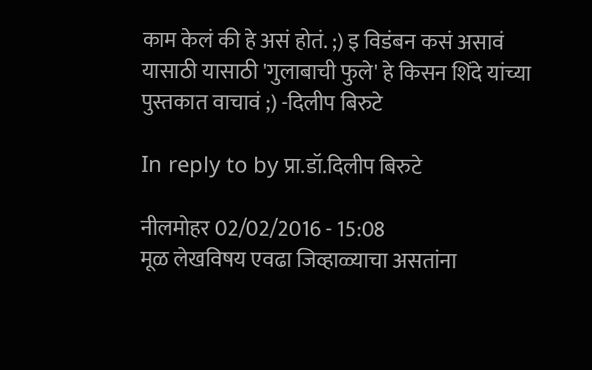काम केलं की हे असं होतं. ;) इ विडंबन कसं असावं यासाठी यासाठी 'गुलाबाची फुले' हे किसन शिंदे यांच्या पुस्तकात वाचावं ;) -दिलीप बिरुटे

In reply to by प्रा.डॉ.दिलीप बिरुटे

नीलमोहर 02/02/2016 - 15:08
मूळ लेखविषय एवढा जिव्हाळ्याचा असतांना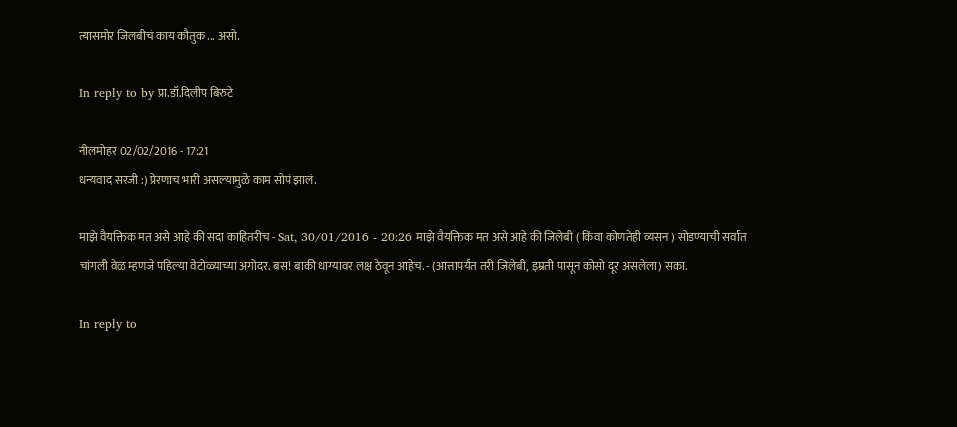त्यासमोर जिलबीचं काय कौतुक ... असो.

In reply to by प्रा.डॉ.दिलीप बिरुटे

नीलमोहर 02/02/2016 - 17:21
धन्यवाद सरजी :) प्रेरणाच भारी असल्यामुळे काम सोपं झालं.

माझे वैयक्तिक मत असे आहे की सदा काहितरीच - Sat, 30/01/2016 - 20:26 माझे वैयक्तिक मत असे आहे की जिलेबी ( किंवा कोणतेही व्यसन ) सोडण्याची सर्वात चांगली वेळ म्हणजे पहिल्या वेटोळ्याच्या अगोदर. बस! बाकी धाग्यावर लक्ष ठेवून आहेच. - (आत्तापर्यंत तरी जिलेबी, इम्रती पासून कोसो दूर असलेला) सका.

In reply to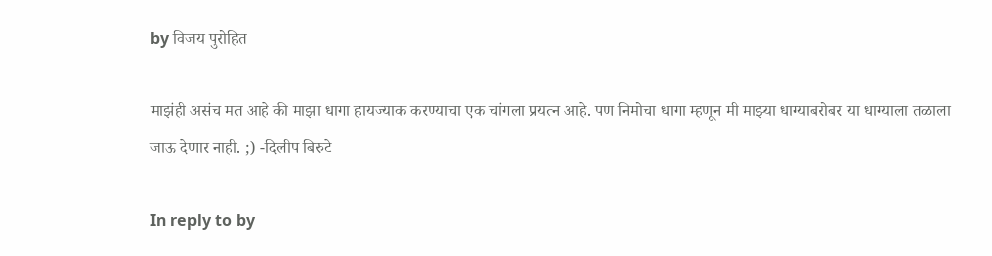by विजय पुरोहित

माझंही असंच मत आहे की माझा धागा हायज्याक करण्याचा एक चांगला प्रयत्न आहे. पण निमोचा धागा म्हणून मी माझ्या धाग्याबरोबर या धाग्याला तळाला जाऊ देणार नाही. ;) -दिलीप बिरुटे

In reply to by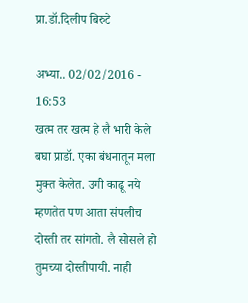प्रा.डॉ.दिलीप बिरुटे

अभ्या.. 02/02/2016 - 16:53
खत्म तर खत्म हे लै भारी केले बघा प्राडॉ. एका बंधनातून मला मुक्त केलेत. उगी काढू नये म्हणतेत पण आता संपलीच दोस्ती तर सांगतो. लै सोसले हो तुमच्या दोस्तीपायी. नाही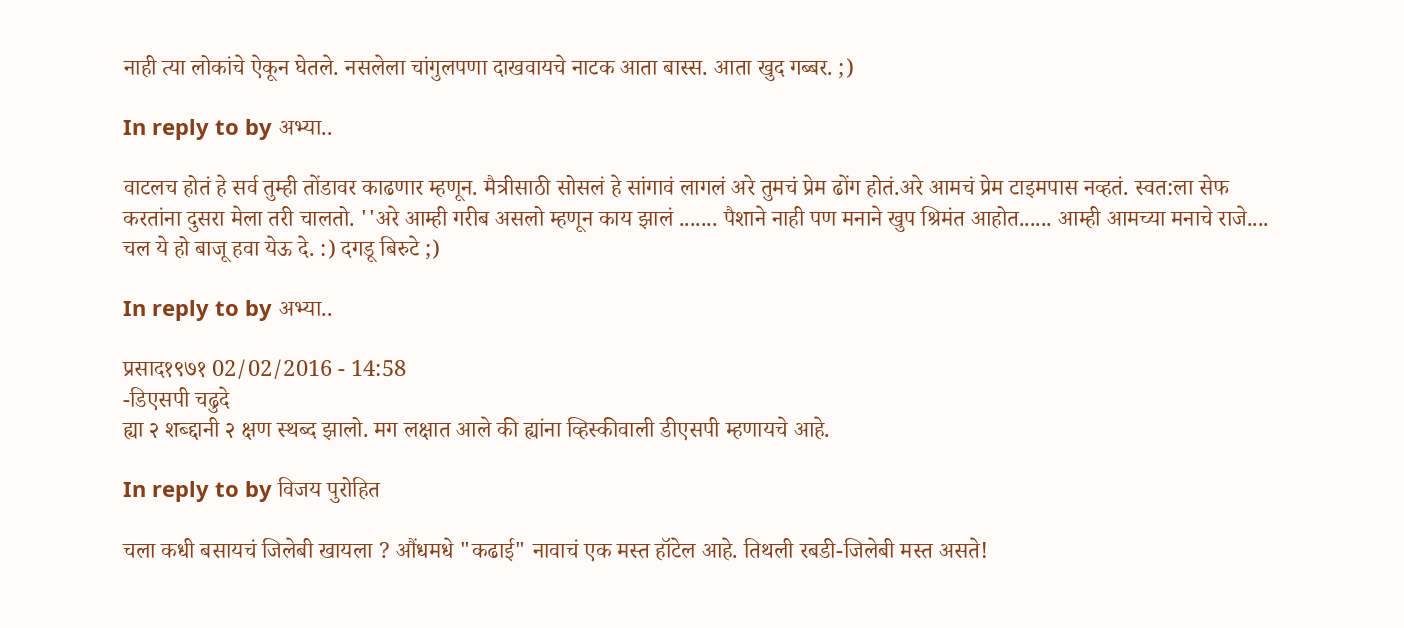नाही त्या लोकांचे ऐकून घेतले. नसलेला चांगुलपणा दाखवायचे नाटक आता बास्स. आता खुद गब्बर. ;)

In reply to by अभ्या..

वाटलच होतं हे सर्व तुम्ही तोंडावर काढणार म्हणून. मैत्रीसाठी सोसलं हे सांगावं लागलं अरे तुमचं प्रेम ढोंग होतं.अरे आमचं प्रेम टाइमपास नव्हतं. स्वत:ला सेफ करतांना दुसरा मेला तरी चालतो. ''अरे आम्ही गरीब असलो म्हणून काय झालं ....... पैशाने नाही पण मनाने खुप श्रिमंत आहोत...... आम्ही आमच्या मनाचे राजे.... चल ये हो बाजू हवा येऊ दे. :) दगडू बिरुटे ;)

In reply to by अभ्या..

प्रसाद१९७१ 02/02/2016 - 14:58
-डिएसपी चढुदे
ह्या २ शब्द्दानी २ क्षण स्थब्द झालो. मग लक्षात आले की ह्यांना व्हिस्कीवाली डीएसपी म्हणायचे आहे.

In reply to by विजय पुरोहित

चला कधी बसायचं जिलेबी खायला ? औंधमधे "कढाई" नावाचं एक मस्त हॉटेल आहे. तिथली रबडी-जिलेबी मस्त असते!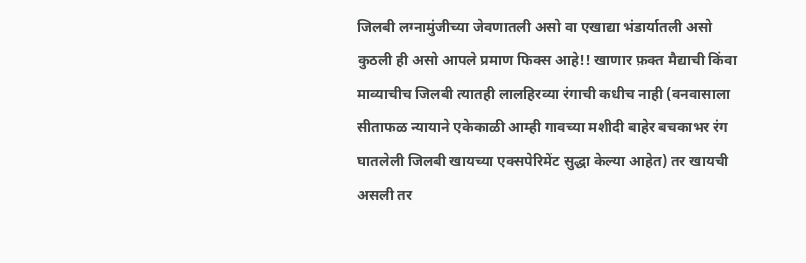जिलबी लग्नामुंजीच्या जेवणातली असो वा एखाद्या भंडार्यातली असो कुठली ही असो आपले प्रमाण फिक्स आहे!! खाणार फ़क्त मैद्याची किंवा माव्याचीच जिलबी त्यातही लालहिरव्या रंगाची कधीच नाही (वनवासाला सीताफळ न्यायाने एकेकाळी आम्ही गावच्या मशीदी बाहेर बचकाभर रंग घातलेली जिलबी खायच्या एक्सपेरिमेंट सुद्धा केल्या आहेत) तर खायची असली तर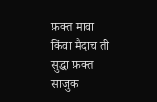फ़क्त मावा किंवा मैदाच ती सुद्धा फ़क्त साजुक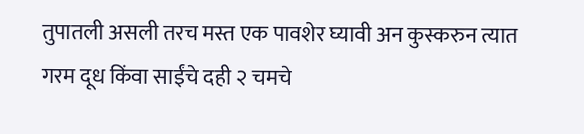तुपातली असली तरच मस्त एक पावशेर घ्यावी अन कुस्करुन त्यात गरम दूध किंवा साईंचे दही २ चमचे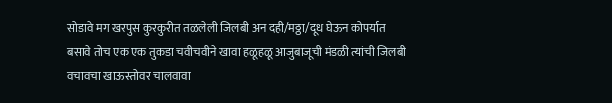सोडावे मग खरपुस कुरकुरीत तळलेली जिलबी अन दही/मठ्ठा/दूध घेऊन कोपर्यात बसावे तोच एक एक तुकडा चवीचवीने खावा हळूहळू आजुबाजूची मंडळी त्यांची जिलबी वचावचा खाऊस्तोवर चालवावा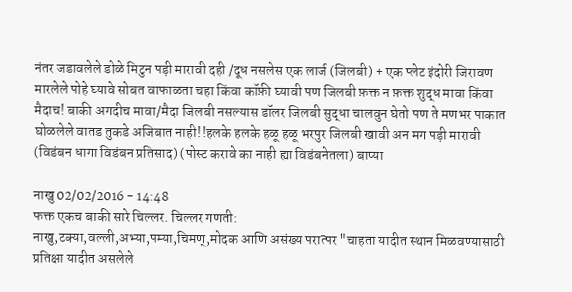नंतर जडावलेले डोळे मिटुन पड़ी मारावी दही /दूध नसलेस एक लार्ज (जिलबी) + एक प्लेट इंदोरी जिरावण मारलेले पोहे घ्यावे सोबत वाफाळता चहा किंवा कॉफ़ी घ्यावी पण जिलबी फ़क्त न फ़क्त शुद्ध मावा किंवा मैदाच! बाकी अगदीच मावा/मैदा जिलबी नसल्यास डॉलर जिलबी सुद्धा चालवुन घेतो पण ते मणभर पाकात घोळलेले वातड तुकडे अजिबात नाही!!हलके हलके हळू हळू भरपुर जिलबी खावी अन मग पड़ी मारावी (विडंबन धागा विडंबन प्रतिसाद) (पोस्ट करावे का नाही ह्या विडंबनेतला) बाप्या

नाखु 02/02/2016 - 14:48
फक्त एकच बाकी सारे चिल्लर. चिल्लर गणती:
नाखु,टक्या,वल्ली,अभ्या,पम्या,चिमण्,मोदक आणि असंख्य परात्पर "चाहता यादीत स्थान मिळवण्यासाठी प्रतिक्षा यादीत असलेले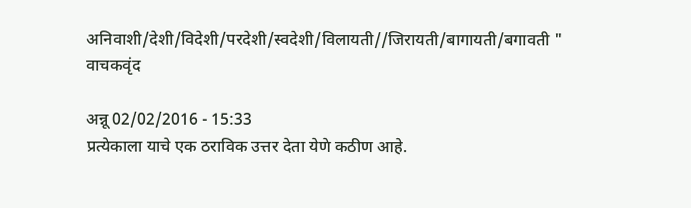अनिवाशी/देशी/विदेशी/परदेशी/स्वदेशी/विलायती//जिरायती/बागायती/बगावती " वाचकवृंद

अन्नू 02/02/2016 - 15:33
प्रत्येकाला याचे एक ठराविक उत्तर देता येणे कठीण आहे.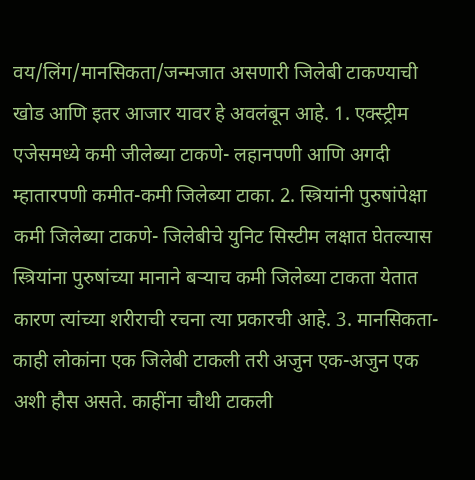वय/लिंग/मानसिकता/जन्मजात असणारी जिलेबी टाकण्याची खोड आणि इतर आजार यावर हे अवलंबून आहे. 1. एक्स्ट्रीम एजेसमध्ये कमी जीलेब्या टाकणे- लहानपणी आणि अगदी म्हातारपणी कमीत-कमी जिलेब्या टाका. 2. स्त्रियांनी पुरुषांपेक्षा कमी जिलेब्या टाकणे- जिलेबीचे युनिट सिस्टीम लक्षात घेतल्यास स्त्रियांना पुरुषांच्या मानाने ब‍र्‍याच कमी जिलेब्या टाकता येतात कारण त्यांच्या शरीराची रचना त्या प्रकारची आहे. 3. मानसिकता- काही लोकांना एक जिलेबी टाकली तरी अजुन एक-अजुन एक अशी हौस असते. काहींना चौथी टाकली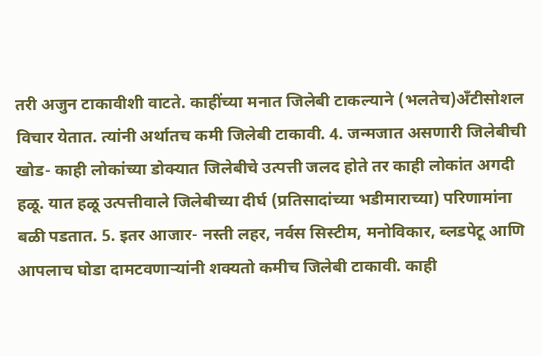तरी अजुन टाकावीशी वाटते. काहींच्या मनात जिलेबी टाकल्याने (भलतेच)अ‍ॅंटीसोशल विचार येतात. त्यांनी अर्थातच कमी जिलेबी टाकावी. 4. जन्मजात असणारी जिलेबीची खोड- काही लोकांच्या डोक्यात जिलेबीचे उत्पत्ती जलद होते तर काही लोकांत अगदी हळू. यात हळू उत्पत्तीवाले जिलेबीच्या दीर्घ (प्रतिसादांच्या भडीमाराच्या) परिणामांना बळी पडतात. 5. इतर आजार- नस्ती लहर, नर्वस सिस्टीम, मनोविकार, ब्लडपेटू आणि आपलाच घोडा दामटवणार्‍यांनी शक्यतो कमीच जिलेबी टाकावी. काही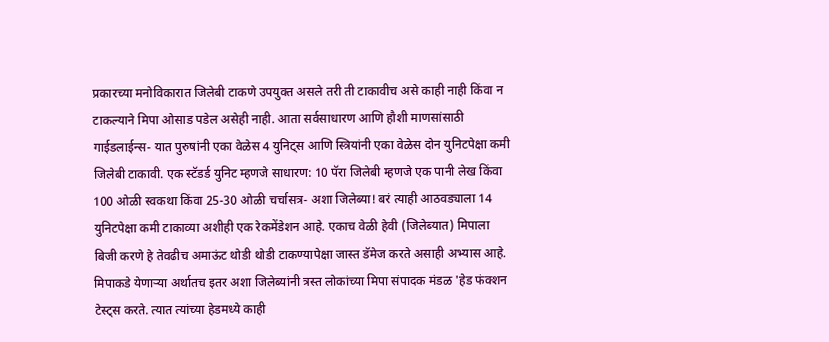प्रकारच्या मनोविकारात जिलेबी टाकणे उपयुक्त असले तरी ती टाकावीच असे काही नाही किंवा न टाकल्याने मिपा ओसाड पडेल असेही नाही. आता सर्वसाधारण आणि हौशी माणसांसाठी गाईडलाईन्स- यात पुरुषांनी एका वेळेस 4 युनिट्स आणि स्त्रियांनी एका वेळेस दोन युनिटपेक्षा कमी जिलेबी टाकावी. एक स्टॅडर्ड युनिट म्हणजे साधारण: 10 पॅरा जिलेबी म्हणजे एक पानी लेख किंवा 100 ओळी स्वकथा किंवा 25-30 ओळी चर्चासत्र- अशा जिलेब्या! बरं त्याही आठवड्याला 14 युनिटपेक्षा कमी टाकाव्या अशीही एक रेकमेंडेशन आहे. एकाच वेळी हेवी (जिलेब्यात) मिपाला बिजी करणे हे तेवढीच अमाऊंट थोडी थोडी टाकण्यापेक्षा जास्त डॅमेज करते असाही अभ्यास आहे. मिपाकडे येणार्‍या अर्थातच इतर अशा जिलेब्यांनी त्रस्त लोकांच्या मिपा संपादक मंडळ 'हेड फंक्शन टेस्ट्स करते. त्यात त्यांच्या हेडमध्ये काही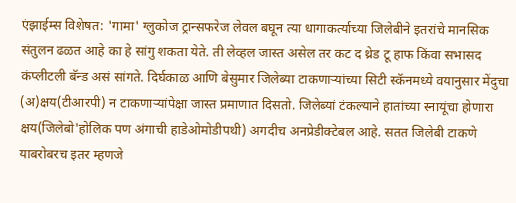एंझाईम्स विशेषत: 'गामा' ग्लुकोज ट्रान्सफरेज लेवल बघून त्या धागाकर्त्याच्या जिलेबीने इतरांचे मानसिक संतुलन ढळत आहे का हे सांगु शकता येते. ती लेव्हल जास्त असेल तर कट द थ्रेड टू हाफ किंवा सभासद कंप्लीटली बॅन्ड असं सांगते. दिर्घकाळ आणि बेसुमार जिलेब्या टाकणार्‍यांच्या सिटी स्कॅनमध्ये वयानुसार मेंदुचा (अ)क्षय(टीआरपी) न टाकणार्‍यांपेक्षा जास्त प्रमाणात दिसतो. जिलेब्यां टंकल्याने हातांच्या स्नायूंचा होणारा क्षय(जिलेबो'होलिक पण अंगाची हाडेओमोडीपथी) अगदीच अनप्रेडीक्टेबल आहे. सतत जिलेबी टाकणे याबरोबरच इतर म्हणजे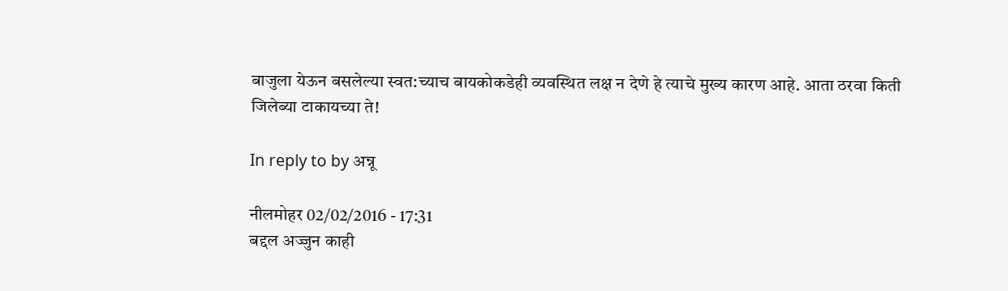बाजुला येऊन बसलेल्या स्वत:च्याच बायकोकडेही व्यवस्थित लक्ष न देणे हे त्याचे मुख्य कारण आहे. आता ठरवा किती जिलेब्या टाकायच्या ते!

In reply to by अन्नू

नीलमोहर 02/02/2016 - 17:31
बद्दल अज्जुन काही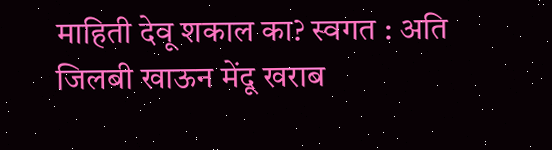माहिती देवू शकाल का? स्वगत : अति जिलबी खाऊन मेंदू खराब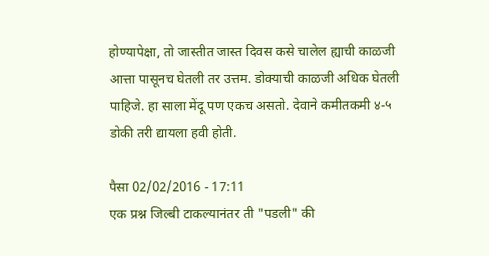होण्यापेक्षा, तो जास्तीत जास्त दिवस कसे चालेल ह्याची काळजी आत्ता पासूनच घेतली तर उत्तम. डोक्याची काळजी अधिक घेतली पाहिजे. हा साला मेंदू पण एकच असतो. देवाने कमीतकमी ४-५ डोकी तरी द्यायला हवी होती.

पैसा 02/02/2016 - 17:11
एक प्रश्न जिल्बी टाकल्यानंतर ती "पडली" की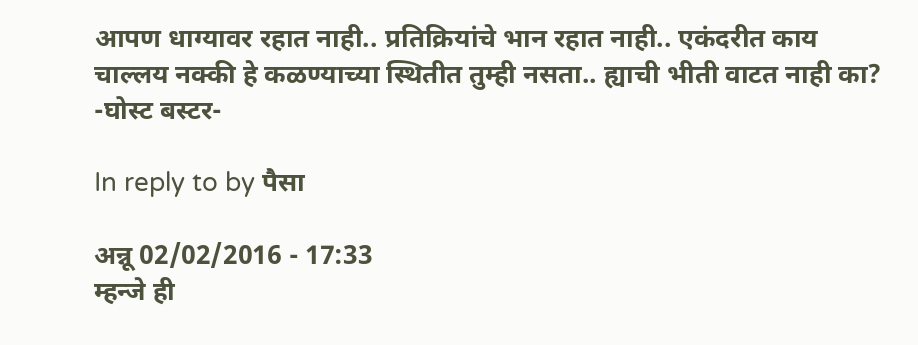आपण धाग्यावर रहात नाही.. प्रतिक्रियांचे भान रहात नाही.. एकंदरीत काय चाल्लय नक्की हे कळण्याच्या स्थितीत तुम्ही नसता.. ह्याची भीती वाटत नाही का? -घोस्ट बस्टर-

In reply to by पैसा

अन्नू 02/02/2016 - 17:33
म्हन्जे ही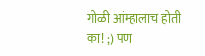गोळी आंम्हालाच होती का! ;) पण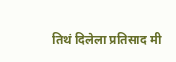तिथं दिलेला प्रतिसाद मी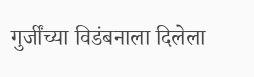गुर्जींच्या विडंबनाला दिलेला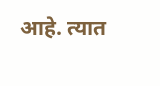आहे. त्यात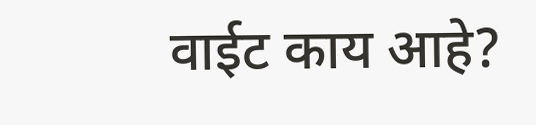वाईट काय आहे?